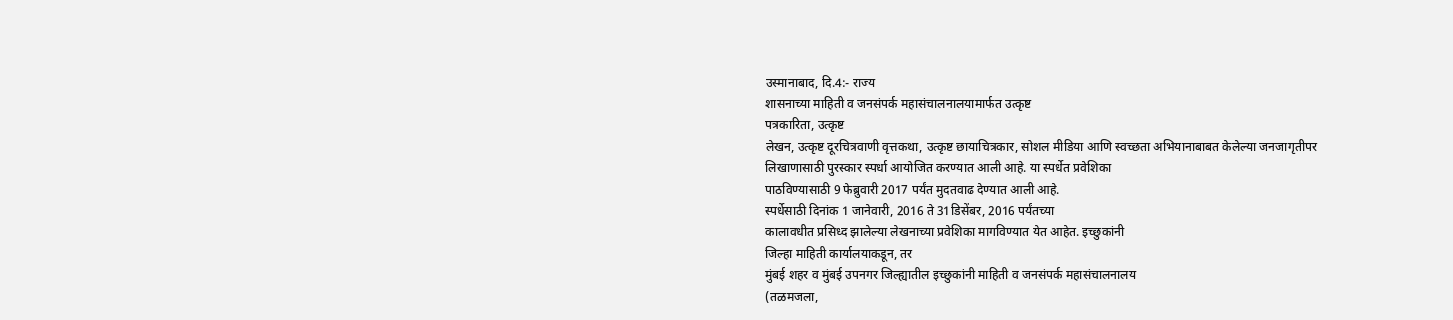उस्मानाबाद, दि.4:- राज्य
शासनाच्या माहिती व जनसंपर्क महासंचालनालयामार्फत उत्कृष्ट
पत्रकारिता, उत्कृष्ट
लेखन, उत्कृष्ट दूरचित्रवाणी वृत्तकथा, उत्कृष्ट छायाचित्रकार, सोशल मीडिया आणि स्वच्छता अभियानाबाबत केलेल्या जनजागृतीपर
लिखाणासाठी पुरस्कार स्पर्धा आयोजित करण्यात आली आहे. या स्पर्धेत प्रवेशिका
पाठविण्यासाठी 9 फेब्रुवारी 2017 पर्यंत मुदतवाढ देण्यात आली आहे.
स्पर्धेसाठी दिनांक 1 जानेवारी, 2016 ते 31डिसेंबर, 2016 पर्यंतच्या
कालावधीत प्रसिध्द झालेल्या लेखनाच्या प्रवेशिका मागविण्यात येत आहेत. इच्छुकांनी
जिल्हा माहिती कार्यालयाकडून, तर
मुंबई शहर व मुंबई उपनगर जिल्ह्यातील इच्छुकांनी माहिती व जनसंपर्क महासंचालनालय
(तळमजला,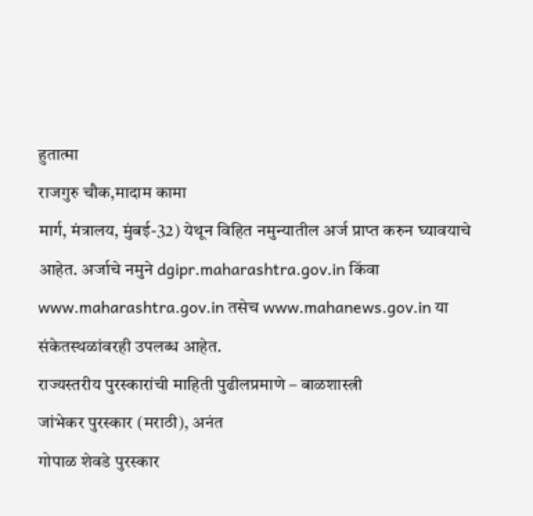हुतात्मा
राजगुरु चौक,मादाम कामा
मार्ग, मंत्रालय, मुंबई-32) येथून विहित नमुन्यातील अर्ज प्राप्त करुन घ्यावयाचे
आहेत. अर्जाचे नमुने dgipr.maharashtra.gov.in किंवा
www.maharashtra.gov.in तसेच www.mahanews.gov.in या
संकेतस्थळांवरही उपलब्ध आहेत.
राज्यस्तरीय पुरस्कारांची माहिती पुढीलप्रमाणे – बाळशास्त्री
जांभेकर पुरस्कार (मराठी), अनंत
गोपाळ शेवडे पुरस्कार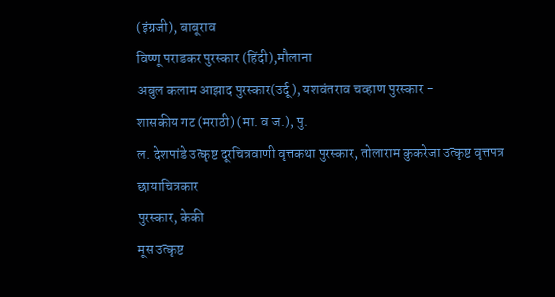(इंग्रजी), बाबूराव
विष्णू पराडकर पुरस्कार (हिंदी),मौलाना
अबुल कलाम आझाद पुरस्कार(उर्दू), यशवंतराव चव्हाण पुरस्कार -
शासकीय गट (मराठी) (मा. व ज.), पु.
ल. देशपांडे उत्कृष्ट दूरचित्रवाणी वृत्तकथा पुरस्कार, तोलाराम कुकरेजा उत्कृष्ट वृत्तपत्र छायाचित्रकार
पुरस्कार, केकी
मूस उत्कृष्ट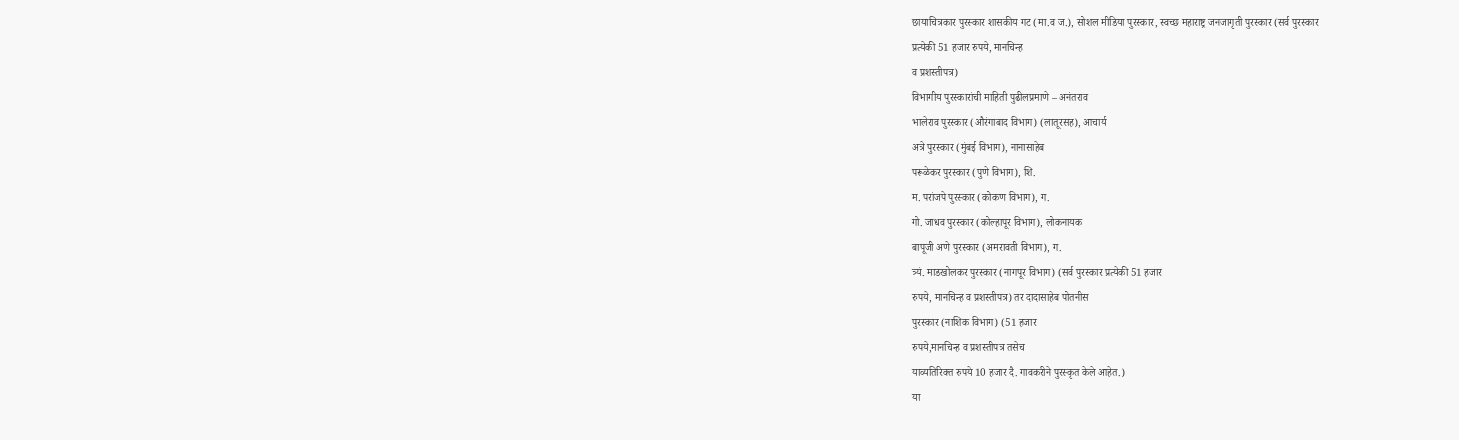छायाचित्रकार पुरस्कार शासकीय गट (मा.व ज.), सोशल मीडिया पुरस्कार, स्वच्छ महाराष्ट्र जनजागृती पुरस्कार (सर्व पुरस्कार
प्रत्येकी 51 हजार रुपये, मानचिन्ह
व प्रशस्तीपत्र)
विभागीय पुरस्कारांची माहिती पुढीलप्रमाणे – अनंतराव
भालेराव पुरस्कार (औरंगाबाद विभाग) (लातूरसह), आचार्य
अत्रे पुरस्कार (मुंबई विभाग), नानासाहेब
परूळेकर पुरस्कार (पुणे विभाग), शि.
म. परांजपे पुरस्कार (कोकण विभाग), ग.
गो. जाधव पुरस्कार (कोल्हापूर विभाग), लोकनायक
बापूजी अणे पुरस्कार (अमरावती विभाग), ग.
त्र्यं. माडखोलकर पुरस्कार (नागपूर विभाग) (सर्व पुरस्कार प्रत्येकी 51 हजार
रुपये, मानचिन्ह व प्रशस्तीपत्र) तर दादासाहेब पोतनीस
पुरस्कार (नाशिक विभाग) (51 हजार
रुपये,मानचिन्ह व प्रशस्तीपत्र तसेच
याव्यतिरिक्त रुपये 10 हजार दै. गावकरीने पुरस्कृत केले आहेत.)
या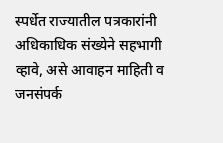स्पर्धेत राज्यातील पत्रकारांनी अधिकाधिक संख्येने सहभागी व्हावे, असे आवाहन माहिती व जनसंपर्क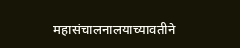महासंचालनालयाच्यावतीने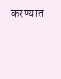करण्यात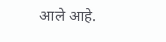आले आहे.